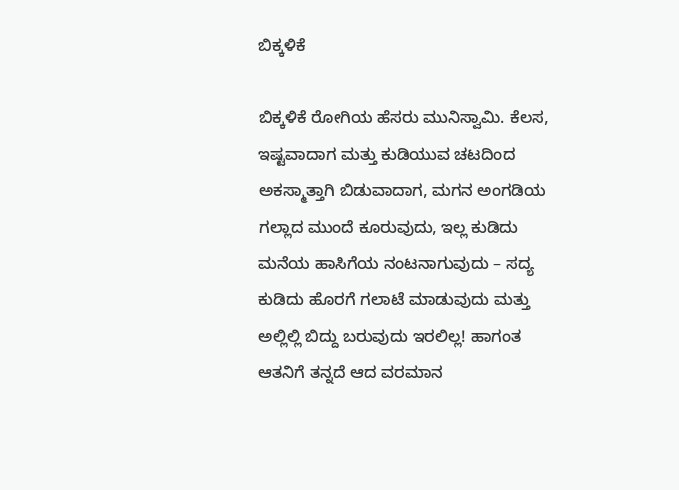ಬಿಕ್ಕಳಿಕೆ

ಬಿಕ್ಕಳಿಕೆ ರೋಗಿಯ ಹೆಸರು ಮುನಿಸ್ವಾಮಿ. ಕೆಲಸ, ಇಷ್ಟವಾದಾಗ ಮತ್ತು ಕುಡಿಯುವ ಚಟದಿಂದ ಅಕಸ್ಮಾತ್ತಾಗಿ ಬಿಡುವಾದಾಗ, ಮಗನ ಅಂಗಡಿಯ ಗಲ್ಲಾದ ಮುಂದೆ ಕೂರುವುದು, ಇಲ್ಲ ಕುಡಿದು ಮನೆಯ ಹಾಸಿಗೆಯ ನಂಟನಾಗುವುದು – ಸದ್ಯ ಕುಡಿದು ಹೊರಗೆ ಗಲಾಟೆ ಮಾಡುವುದು ಮತ್ತು ಅಲ್ಲಿಲ್ಲಿ ಬಿದ್ದು ಬರುವುದು ಇರಲಿಲ್ಲ! ಹಾಗಂತ ಆತನಿಗೆ ತನ್ನದೆ ಆದ ವರಮಾನ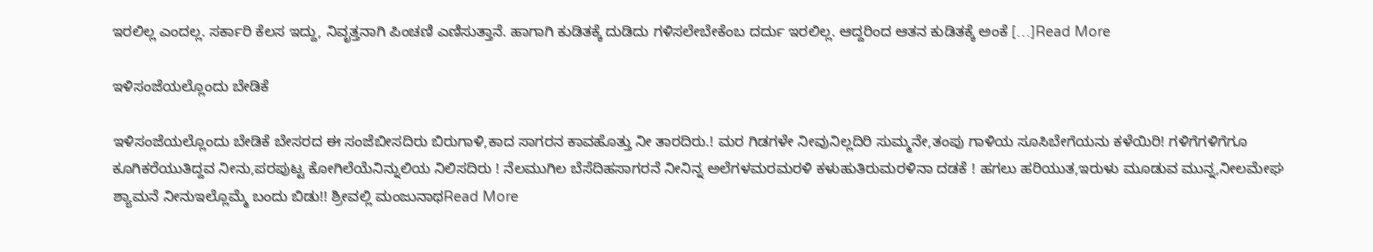ಇರಲಿಲ್ಲ ಎಂದಲ್ಲ. ಸರ್ಕಾರಿ ಕೆಲಸ ಇದ್ದು, ನಿವೃತ್ತನಾಗಿ ಪಿಂಚಣಿ ಎಣಿಸುತ್ತಾನೆ. ಹಾಗಾಗಿ ಕುಡಿತಕ್ಕೆ ದುಡಿದು ಗಳಿಸಲೇಬೇಕೆಂಬ ದರ್ದು ಇರಲಿಲ್ಲ. ಆದ್ದರಿಂದ ಆತನ ಕುಡಿತಕ್ಕೆ ಅಂಕೆ […]Read More

ಇಳಿಸಂಜೆಯಲ್ಲೊಂದು ಬೇಡಿಕೆ

ಇಳಿಸಂಜೆಯಲ್ಲೊಂದು ಬೇಡಿಕೆ ಬೇಸರದ ಈ ಸಂಜೆಬೀಸದಿರು ಬಿರುಗಾಳಿ,ಕಾದ ಸಾಗರನ ಕಾವಹೊತ್ತು ನೀ ತಾರದಿರು.! ಮರ ಗಿಡಗಳೇ ನೀವುನಿಲ್ಲದಿರಿ ಸುಮ್ಮನೇ,ತಂಪು ಗಾಳಿಯ ಸೂಸಿಬೇಗೆಯನು ಕಳೆಯಿರಿ! ಗಳಿಗೆಗಳಿಗೆಗೂ ಕೂಗಿಕರೆಯುತಿದ್ದವ ನೀನು,ಪರಪುಟ್ಟ ಕೋಗಿಲೆಯೆನಿನ್ನುಲಿಯ ನಿಲಿಸದಿರು ! ನೆಲಮುಗಿಲ ಬೆಸೆದಿಹಸಾಗರನೆ ನೀನಿನ್ನ ಅಲೆಗಳಮರಮರಳಿ ಕಳುಹುತಿರುಮರಳಿನಾ ದಡಕೆ ! ಹಗಲು ಹರಿಯುತ,ಇರುಳು ಮೂಡುವ ಮುನ್ನ,ನೀಲಮೇಘ ಶ್ಯಾಮನೆ ನೀನುಇಲ್ಲೊಮ್ಮೆ ಬಂದು ಬಿಡು!! ಶ್ರೀವಲ್ಲಿ ಮಂಜುನಾಥRead More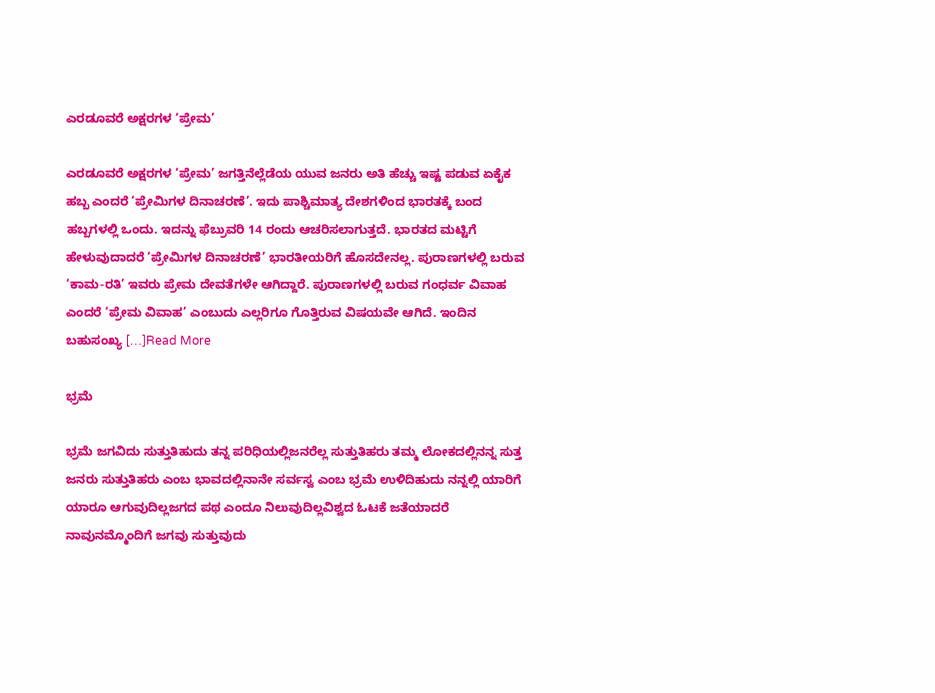ಎರಡೂವರೆ ಅಕ್ಷರಗಳ ‘ಪ್ರೇಮ’

ಎರಡೂವರೆ ಅಕ್ಷರಗಳ ‘ಪ್ರೇಮ’ ಜಗತ್ತಿನೆಲ್ಲೆಡೆಯ ಯುವ ಜನರು ಅತಿ ಹೆಚ್ಚು ಇಷ್ಟ ಪಡುವ ಏಕೈಕ ಹಬ್ಬ ಎಂದರೆ ‘ಪ್ರೇಮಿಗಳ ದಿನಾಚರಣೆ’. ಇದು ಪಾಶ್ಚಿಮಾತ್ಯ ದೇಶಗಳಿಂದ ಭಾರತಕ್ಕೆ ಬಂದ ಹಬ್ಬಗಳಲ್ಲಿ ಒಂದು. ಇದನ್ನು ಫೆಬ್ರುವರಿ 14 ರಂದು ಆಚರಿಸಲಾಗುತ್ತದೆ. ಭಾರತದ ಮಟ್ಟಿಗೆ ಹೇಳುವುದಾದರೆ ‘ಪ್ರೇಮಿಗಳ ದಿನಾಚರಣೆ’ ಭಾರತೀಯರಿಗೆ ಹೊಸದೇನಲ್ಲ. ಪುರಾಣಗಳಲ್ಲಿ ಬರುವ ‘ಕಾಮ-ರತಿ’ ಇವರು ಪ್ರೇಮ ದೇವತೆಗಳೇ ಆಗಿದ್ದಾರೆ. ಪುರಾಣಗಳಲ್ಲಿ ಬರುವ ಗಂಧರ್ವ ವಿವಾಹ ಎಂದರೆ ‘ಪ್ರೇಮ ವಿವಾಹ’ ಎಂಬುದು ಎಲ್ಲರಿಗೂ ಗೊತ್ತಿರುವ ವಿಷಯವೇ ಆಗಿದೆ. ಇಂದಿನ ಬಹುಸಂಖ್ಯ […]Read More

ಭ್ರಮೆ

ಭ್ರಮೆ ಜಗವಿದು ಸುತ್ತುತಿಹುದು ತನ್ನ ಪರಿಧಿಯಲ್ಲಿಜನರೆಲ್ಲ ಸುತ್ತುತಿಹರು ತಮ್ಮ ಲೋಕದಲ್ಲಿನನ್ನ ಸುತ್ತ ಜನರು ಸುತ್ತುತಿಹರು ಎಂಬ ಭಾವದಲ್ಲಿನಾನೇ ಸರ್ವಸ್ವ ಎಂಬ ಭ್ರಮೆ ಉಳಿದಿಹುದು ನನ್ನಲ್ಲಿ ಯಾರಿಗೆ ಯಾರೂ ಆಗುವುದಿಲ್ಲಜಗದ ಪಥ ಎಂದೂ ನಿಲುವುದಿಲ್ಲವಿಶ್ವದ ಓಟಕೆ ಜತೆಯಾದರೆ ನಾವುನಮ್ಮೊಂದಿಗೆ ಜಗವು ಸುತ್ತುವುದು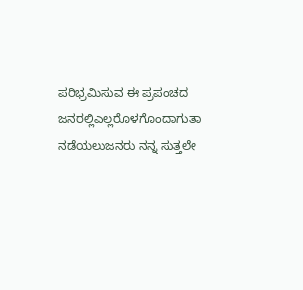ಪರಿಭ್ರಮಿಸುವ ಈ ಪ್ರಪಂಚದ ಜನರಲ್ಲಿಎಲ್ಲರೊಳಗೊಂದಾಗುತಾ ನಡೆಯಲುಜನರು ನನ್ನ ಸುತ್ತಲೇ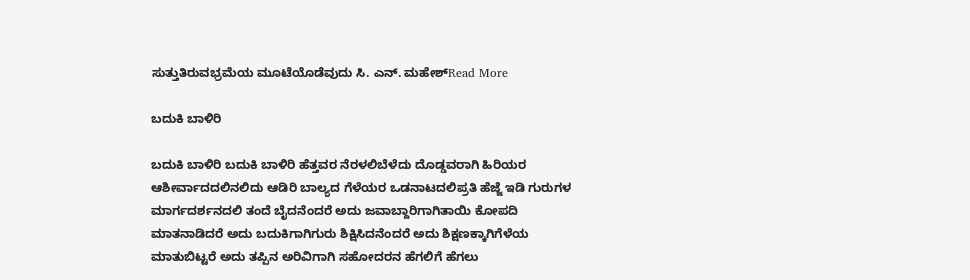ಸುತ್ತುತಿರುವಭ್ರಮೆಯ ಮೂಟೆಯೊಡೆವುದು ಸಿ. ಎನ್. ಮಹೇಶ್Read More

ಬದುಕಿ ಬಾಳಿರಿ

ಬದುಕಿ ಬಾಳಿರಿ ಬದುಕಿ ಬಾಳಿರಿ ಹೆತ್ತವರ ನೆರಳಲಿಬೆಳೆದು ದೊಡ್ಡವರಾಗಿ ಹಿರಿಯರ ಆಶೀರ್ವಾದದಲಿನಲಿದು ಆಡಿರಿ ಬಾಲ್ಯದ ಗೆಳೆಯರ ಒಡನಾಟದಲಿಪ್ರತಿ ಹೆಜ್ಜೆ ಇಡಿ ಗುರುಗಳ ಮಾರ್ಗದರ್ಶನದಲಿ ತಂದೆ ಬೈದನೆಂದರೆ ಅದು ಜವಾಬ್ದಾರಿಗಾಗಿತಾಯಿ ಕೋಪದಿ ಮಾತನಾಡಿದರೆ ಅದು ಬದುಕಿಗಾಗಿಗುರು ಶಿಕ್ಷಿಸಿದನೆಂದರೆ ಅದು ಶಿಕ್ಷಣಕ್ಕಾಗಿಗೆಳೆಯ ಮಾತುಬಿಟ್ಟರೆ ಅದು ತಪ್ಪಿನ ಅರಿವಿಗಾಗಿ ಸಹೋದರನ ಹೆಗಲಿಗೆ ಹೆಗಲು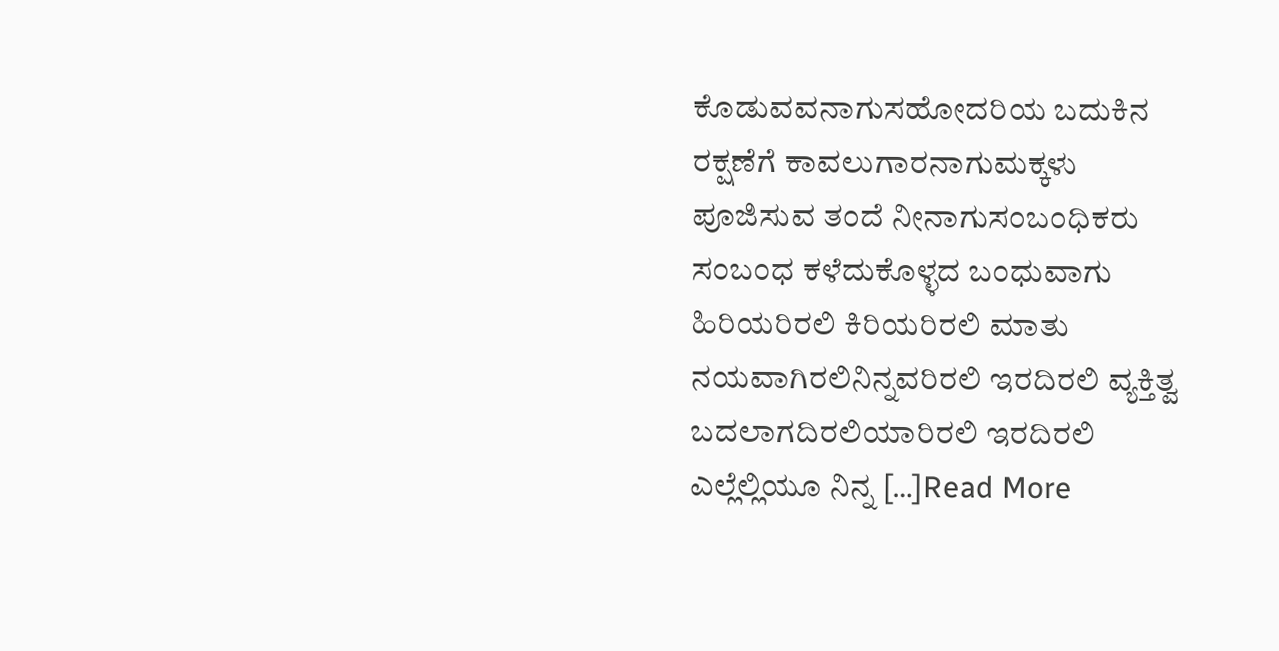ಕೊಡುವವನಾಗುಸಹೋದರಿಯ ಬದುಕಿನ ರಕ್ಷಣೆಗೆ ಕಾವಲುಗಾರನಾಗುಮಕ್ಕಳು ಪೂಜಿಸುವ ತಂದೆ ನೀನಾಗುಸಂಬಂಧಿಕರು ಸಂಬಂಧ ಕಳೆದುಕೊಳ್ಳದ ಬಂಧುವಾಗು ಹಿರಿಯರಿರಲಿ ಕಿರಿಯರಿರಲಿ ಮಾತು ನಯವಾಗಿರಲಿನಿನ್ನವರಿರಲಿ ಇರದಿರಲಿ ವ್ಯಕ್ತಿತ್ವ ಬದಲಾಗದಿರಲಿಯಾರಿರಲಿ ಇರದಿರಲಿ ಎಲ್ಲೆಲ್ಲಿಯೂ ನಿನ್ನ […]Read More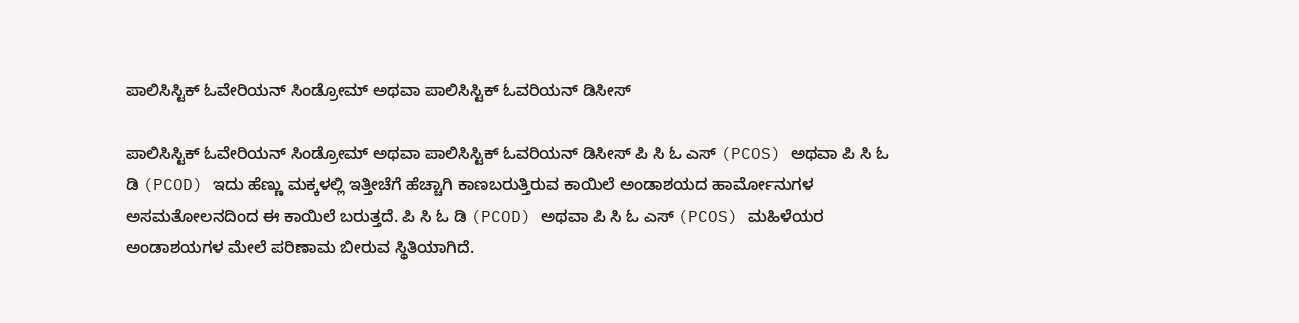ಪಾಲಿಸಿಸ್ಟಿಕ್ ಓವೇರಿಯನ್ ಸಿಂಡ್ರೋಮ್ ಅಥವಾ ಪಾಲಿಸಿಸ್ಟಿಕ್ ಓವರಿಯನ್ ಡಿಸೀಸ್

ಪಾಲಿಸಿಸ್ಟಿಕ್ ಓವೇರಿಯನ್ ಸಿಂಡ್ರೋಮ್ ಅಥವಾ ಪಾಲಿಸಿಸ್ಟಿಕ್ ಓವರಿಯನ್ ಡಿಸೀಸ್ ಪಿ ಸಿ ಓ ಎಸ್ (PCOS) ಅಥವಾ ಪಿ ಸಿ ಓ ಡಿ (PCOD) ಇದು ಹೆಣ್ಣು ಮಕ್ಕಳಲ್ಲಿ ಇತ್ತೀಚೆಗೆ ಹೆಚ್ಚಾಗಿ ಕಾಣಬರುತ್ತಿರುವ ಕಾಯಿಲೆ ಅಂಡಾಶಯದ ಹಾರ್ಮೋನುಗಳ ಅಸಮತೋಲನದಿಂದ ಈ ಕಾಯಿಲೆ ಬರುತ್ತದೆ. ಪಿ ಸಿ ಓ ಡಿ (PCOD) ಅಥವಾ ಪಿ ಸಿ ಓ ಎಸ್ (PCOS) ಮಹಿಳೆಯರ ಅಂಡಾಶಯಗಳ ಮೇಲೆ ಪರಿಣಾಮ ಬೀರುವ ಸ್ಥಿತಿಯಾಗಿದೆ.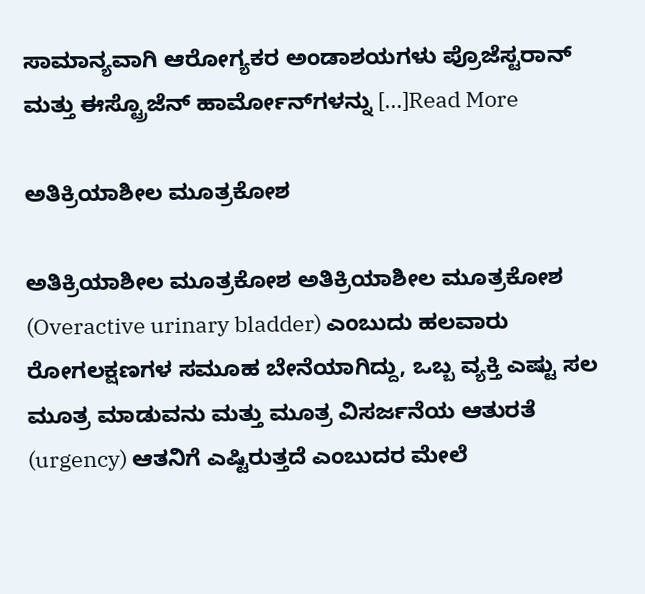ಸಾಮಾನ್ಯವಾಗಿ ಆರೋಗ್ಯಕರ ಅಂಡಾಶಯಗಳು ಪ್ರೊಜೆಸ್ಟರಾನ್ ಮತ್ತು ಈಸ್ಟ್ರೊಜೆನ್ ಹಾರ್ಮೋನ್‌ಗಳನ್ನು […]Read More

ಅತಿಕ್ರಿಯಾಶೀಲ ಮೂತ್ರಕೋಶ

ಅತಿಕ್ರಿಯಾಶೀಲ ಮೂತ್ರಕೋಶ ಅತಿಕ್ರಿಯಾಶೀಲ ಮೂತ್ರಕೋಶ (Overactive urinary bladder) ಎಂಬುದು ಹಲವಾರು ರೋಗಲಕ್ಷಣಗಳ ಸಮೂಹ ಬೇನೆಯಾಗಿದ್ದು, ಒಬ್ಬ ವ್ಯಕ್ತಿ ಎಷ್ಟು ಸಲ ಮೂತ್ರ ಮಾಡುವನು ಮತ್ತು ಮೂತ್ರ ವಿಸರ್ಜನೆಯ ಆತುರತೆ (urgency) ಆತನಿಗೆ ಎಷ್ಟಿರುತ್ತದೆ ಎಂಬುದರ ಮೇಲೆ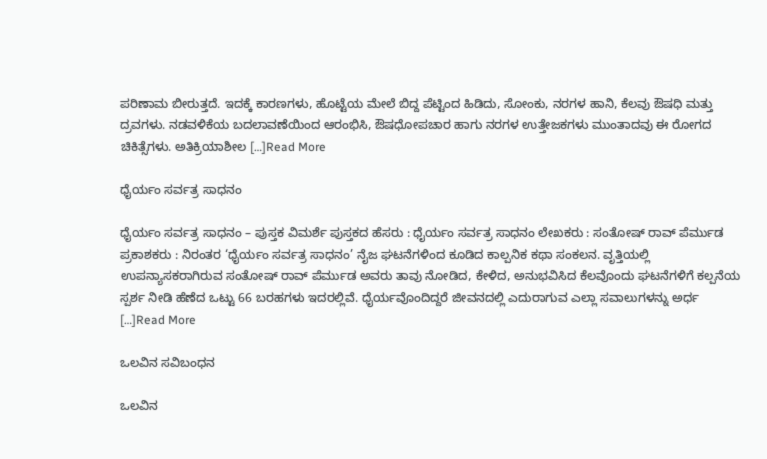ಪರಿಣಾಮ ಬೀರುತ್ತದೆ. ಇದಕ್ಕೆ ಕಾರಣಗಳು, ಹೊಟ್ಟೆಯ ಮೇಲೆ ಬಿದ್ದ ಪೆಟ್ಟಿಂದ ಹಿಡಿದು, ಸೋಂಕು, ನರಗಳ ಹಾನಿ, ಕೆಲವು ಔಷಧಿ ಮತ್ತು ದ್ರವಗಳು. ನಡವಳಿಕೆಯ ಬದಲಾವಣೆಯಿಂದ ಆರಂಭಿಸಿ, ಔಷಧೋಪಚಾರ ಹಾಗು ನರಗಳ ಉತ್ತೇಜಕಗಳು ಮುಂತಾದವು ಈ ರೋಗದ ಚಿಕಿತ್ಸೆಗಳು. ಅತಿಕ್ರಿಯಾಶೀಲ […]Read More

ಧೈರ್ಯಂ ಸರ್ವತ್ರ ಸಾಧನಂ

ಧೈರ್ಯಂ ಸರ್ವತ್ರ ಸಾಧನಂ – ಪುಸ್ತಕ ವಿಮರ್ಶೆ ಪುಸ್ತಕದ ಹೆಸರು : ಧೈರ್ಯಂ ಸರ್ವತ್ರ ಸಾಧನಂ ಲೇಖಕರು : ಸಂತೋಷ್ ರಾವ್ ಪೆರ್ಮುಡ ಪ್ರಕಾಶಕರು : ನಿರಂತರ ‘ಧೈರ್ಯಂ ಸರ್ವತ್ರ ಸಾಧನಂ’ ನೈಜ ಘಟನೆಗಳಿಂದ ಕೂಡಿದ ಕಾಲ್ಪನಿಕ ಕಥಾ ಸಂಕಲನ. ವೃತ್ತಿಯಲ್ಲಿ ಉಪನ್ಯಾಸಕರಾಗಿರುವ ಸಂತೋಷ್ ರಾವ್ ಪೆರ್ಮುಡ ಅವರು ತಾವು ನೋಡಿದ, ಕೇಳಿದ, ಅನುಭವಿಸಿದ ಕೆಲವೊಂದು ಘಟನೆಗಳಿಗೆ ಕಲ್ಪನೆಯ ಸ್ಪರ್ಶ ನೀಡಿ ಹೆಣೆದ ಒಟ್ಟು 66 ಬರಹಗಳು ಇದರಲ್ಲಿವೆ. ಧೈರ್ಯವೊಂದಿದ್ದರೆ ಜೀವನದಲ್ಲಿ ಎದುರಾಗುವ ಎಲ್ಲಾ ಸವಾಲುಗಳನ್ನು ಅರ್ಧ […]Read More

ಒಲವಿನ ಸವಿಬಂಧನ

ಒಲವಿನ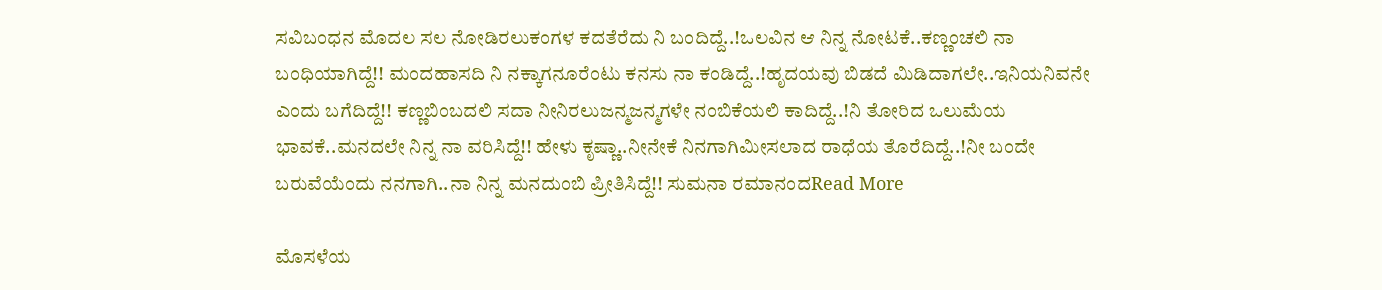ಸವಿಬಂಧನ ಮೊದಲ ಸಲ ನೋಡಿರಲುಕಂಗಳ ಕದತೆರೆದು ನಿ ಬಂದಿದ್ದೆ..!ಒಲವಿನ ಆ ನಿನ್ನ ನೋಟಕೆ..ಕಣ್ಣಂಚಲಿ ನಾ ಬಂಧಿಯಾಗಿದ್ದೆ!! ಮಂದಹಾಸದಿ ನಿ ನಕ್ಕಾಗನೂರೆಂಟು ಕನಸು ನಾ ಕಂಡಿದ್ದೆ..!ಹೃದಯವು ಬಿಡದೆ ಮಿಡಿದಾಗಲೇ..ಇನಿಯನಿವನೇ ಎಂದು ಬಗೆದಿದ್ದೆ!! ಕಣ್ಣಬಿಂಬದಲಿ ಸದಾ ನೀನಿರಲುಜನ್ಮಜನ್ಮಗಳೇ ನಂಬಿಕೆಯಲಿ ಕಾದಿದ್ದೆ..!ನಿ ತೋರಿದ ಒಲುಮೆಯ ಭಾವಕೆ..ಮನದಲೇ ನಿನ್ನ ನಾ ವರಿಸಿದ್ದೆ!! ಹೇಳು ಕೃಷ್ಣಾ..ನೀನೇಕೆ ನಿನಗಾಗಿಮೀಸಲಾದ ರಾಧೆಯ ತೊರೆದಿದ್ದೆ..!ನೀ ಬಂದೇ ಬರುವೆಯೆಂದು ನನಗಾಗಿ..ನಾ ನಿನ್ನ ಮನದುಂಬಿ ಪ್ರೀತಿಸಿದ್ದೆ!! ಸುಮನಾ ರಮಾನಂದRead More

ಮೊಸಳೆಯ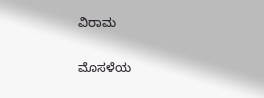ವಿರಾಮ

ಮೊಸಳೆಯ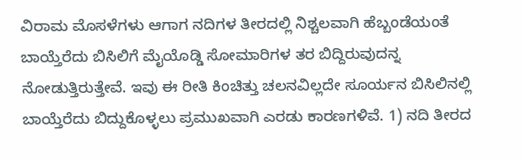ವಿರಾಮ ಮೊಸಳೆಗಳು ಆಗಾಗ ನದಿಗಳ ತೀರದಲ್ಲಿ ನಿಶ್ಚಲವಾಗಿ ಹೆಬ್ಬಂಡೆಯಂತೆ ಬಾಯ್ತೆರೆದು ಬಿಸಿಲಿಗೆ ಮೈಯೊಡ್ಡಿ ಸೋಮಾರಿಗಳ ತರ ಬಿದ್ದಿರುವುದನ್ನ ನೋಡುತ್ತಿರುತ್ತೇವೆ. ಇವು ಈ ರೀತಿ ಕಿಂಚಿತ್ತು ಚಲನವಿಲ್ಲದೇ ಸೂರ್ಯನ ಬಿಸಿಲಿನಲ್ಲಿ ಬಾಯ್ತೆರೆದು ಬಿದ್ದುಕೊಳ್ಳಲು ಪ್ರಮುಖವಾಗಿ ಎರಡು ಕಾರಣಗಳಿವೆ. 1) ನದಿ ತೀರದ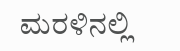ಮರಳಿನಲ್ಲಿ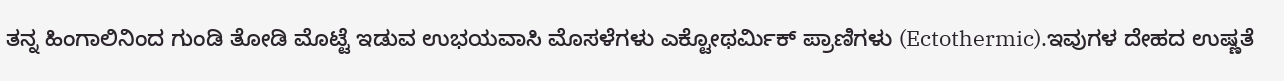ತನ್ನ ಹಿಂಗಾಲಿನಿಂದ ಗುಂಡಿ ತೋಡಿ ಮೊಟ್ಟೆ ಇಡುವ ಉಭಯವಾಸಿ ಮೊಸಳೆಗಳು ಎಕ್ಟೋಥರ್ಮಿಕ್ ಪ್ರಾಣಿಗಳು (Ectothermic).ಇವುಗಳ ದೇಹದ ಉಷ್ಣತೆ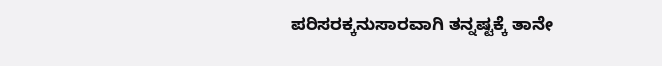ಪರಿಸರಕ್ಕನುಸಾರವಾಗಿ ತನ್ನಷ್ಟಕ್ಕೆ ತಾನೇ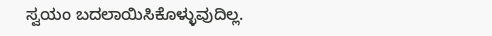ಸ್ವಯಂ ಬದಲಾಯಿಸಿಕೊಳ್ಳುವುದಿಲ್ಲ.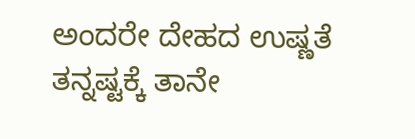ಅಂದರೇ ದೇಹದ ಉಷ್ಣತೆ ತನ್ನಷ್ಟಕ್ಕೆ ತಾನೇ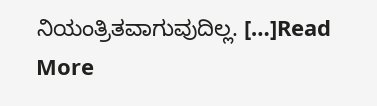ನಿಯಂತ್ರಿತವಾಗುವುದಿಲ್ಲ. […]Read More